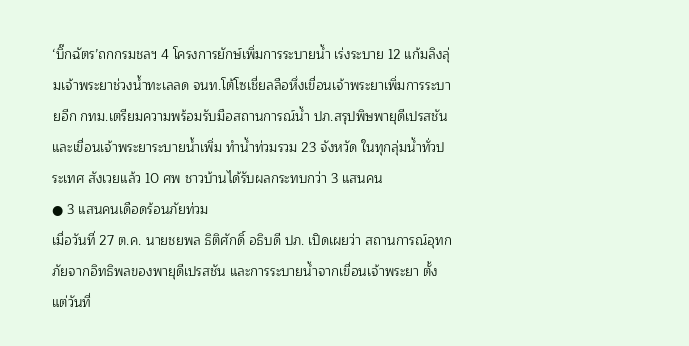‘บิ๊กฉัตร’ถกกรมชลฯ 4 โครงการยักษ์เพิ่มการระบายน้ำ เร่งระบาย 12 แก้มลิงลุ่มเจ้าพระยาช่วงน้ำทะเลลด จนท.โต้โซเชี่ยลลือหึ่งเขื่อนเจ้าพระยาเพิ่มการระบายอีก กทม.เตรียมความพร้อมรับมือสถานการณ์น้ำ ปภ.สรุปพิษพายุดีเปรสชันและเขื่อนเจ้าพระยาระบายน้ำเพิ่ม ทำน้ำท่วมรวม 23 จังหวัด ในทุกลุ่มน้ำทั่วประเทศ สังเวยแล้ว 10 ศพ ชาวบ้านได้รับผลกระทบกว่า 3 แสนคน
● 3 แสนคนเดือดร้อนภัยท่วม
เมื่อวันที่ 27 ต.ค. นายชยพล ธิติศักดิ์ อธิบดี ปภ. เปิดเผยว่า สถานการณ์อุทกภัยจากอิทธิพลของพายุดีเปรสชัน และการระบายน้ำจากเขื่อนเจ้าพระยา ตั้งแต่วันที่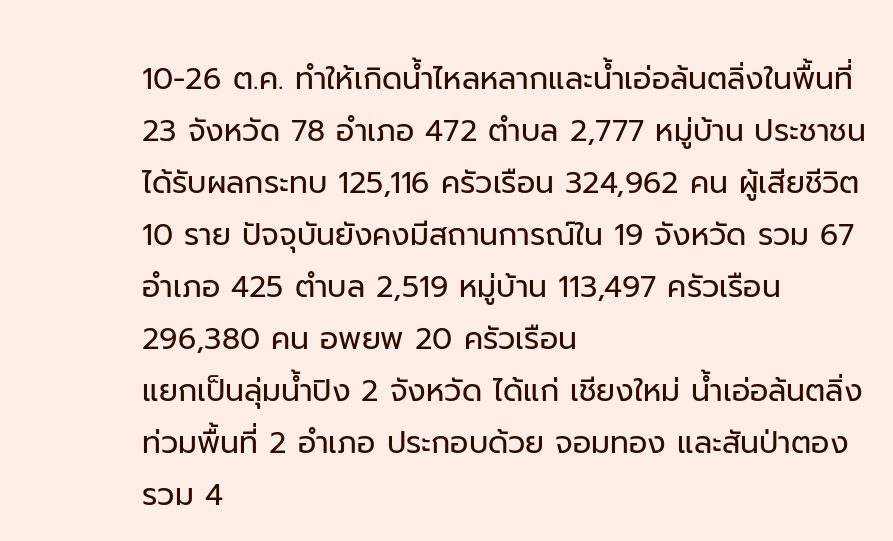10-26 ต.ค. ทำให้เกิดน้ำไหลหลากและน้ำเอ่อล้นตลิ่งในพื้นที่ 23 จังหวัด 78 อำเภอ 472 ตำบล 2,777 หมู่บ้าน ประชาชนได้รับผลกระทบ 125,116 ครัวเรือน 324,962 คน ผู้เสียชีวิต 10 ราย ปัจจุบันยังคงมีสถานการณ์ใน 19 จังหวัด รวม 67 อำเภอ 425 ตำบล 2,519 หมู่บ้าน 113,497 ครัวเรือน 296,380 คน อพยพ 20 ครัวเรือน
แยกเป็นลุ่มน้ำปิง 2 จังหวัด ได้แก่ เชียงใหม่ น้ำเอ่อล้นตลิ่งท่วมพื้นที่ 2 อำเภอ ประกอบด้วย จอมทอง และสันป่าตอง รวม 4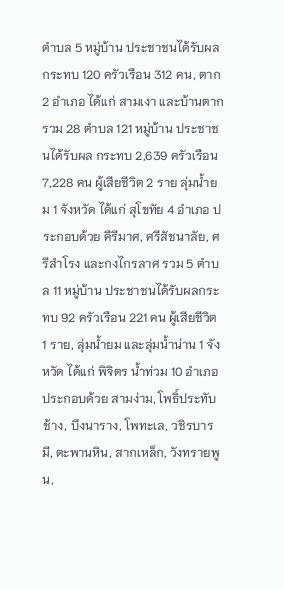ตำบล 5 หมู่บ้าน ประชาชนได้รับผล กระทบ 120 ครัวเรือน 312 คน, ตาก 2 อำเภอ ได้แก่ สามเงา และบ้านตาก รวม 28 ตำบล 121 หมู่บ้าน ประชาชนได้รับผล กระทบ 2,639 ครัวเรือน 7,228 คน ผู้เสียชีวิต 2 ราย ลุ่มน้ำยม 1 จังหวัด ได้แก่ สุโขทัย 4 อำเภอ ประกอบด้วย คีรีมาศ, ศรีสัชนาลัย, ศรีสำโรง และกงไกรลาศ รวม 5 ตำบล 11 หมู่บ้าน ประชาชนได้รับผลกระทบ 92 ครัวเรือน 221 คน ผู้เสียชีวิต 1 ราย, ลุ่มน้ำยม และลุ่มน้ำน่าน 1 จังหวัด ได้แก่ พิจิตร น้ำท่วม 10 อำเภอ ประกอบด้วย สามง่าม, โพธิ์ประทับช้าง, บึงนาราง, โพทะเล, วชิรบารมี, ตะพานหิน, สากเหล็ก, วังทรายพูน,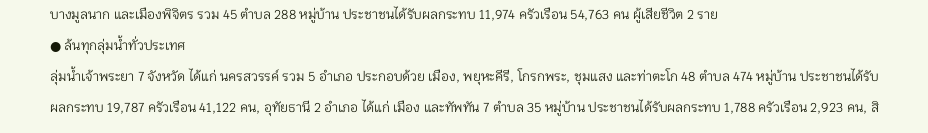บางมูลนาก และเมืองพิจิตร รวม 45 ตำบล 288 หมู่บ้าน ประชาชนได้รับผลกระทบ 11,974 ครัวเรือน 54,763 คน ผู้เสียชีวิต 2 ราย
● ล้นทุกลุ่มน้ำทั่วประเทศ
ลุ่มน้ำเจ้าพระยา 7 จังหวัด ได้แก่ นครสวรรค์ รวม 5 อำเภอ ประกอบด้วย เมือง, พยุหะคีรี, โกรกพระ, ชุมแสง และท่าตะโก 48 ตำบล 474 หมู่บ้าน ประชาชนได้รับผลกระทบ 19,787 ครัวเรือน 41,122 คน, อุทัยธานี 2 อำเภอ ได้แก่ เมือง และทัพทัน 7 ตำบล 35 หมู่บ้าน ประชาชนได้รับผลกระทบ 1,788 ครัวเรือน 2,923 คน, สิ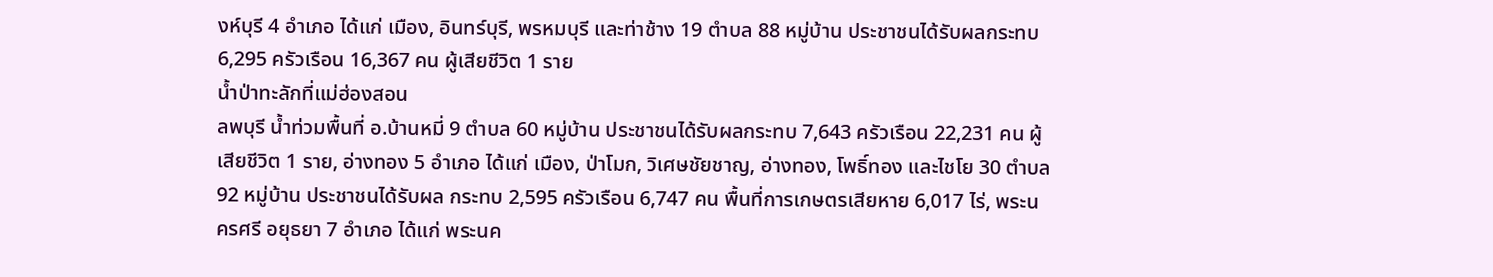งห์บุรี 4 อำเภอ ได้แก่ เมือง, อินทร์บุรี, พรหมบุรี และท่าช้าง 19 ตำบล 88 หมู่บ้าน ประชาชนได้รับผลกระทบ 6,295 ครัวเรือน 16,367 คน ผู้เสียชีวิต 1 ราย
น้ำป่าทะลักที่แม่ฮ่องสอน
ลพบุรี น้ำท่วมพื้นที่ อ.บ้านหมี่ 9 ตำบล 60 หมู่บ้าน ประชาชนได้รับผลกระทบ 7,643 ครัวเรือน 22,231 คน ผู้เสียชีวิต 1 ราย, อ่างทอง 5 อำเภอ ได้แก่ เมือง, ป่าโมก, วิเศษชัยชาญ, อ่างทอง, โพธิ์ทอง และไชโย 30 ตำบล 92 หมู่บ้าน ประชาชนได้รับผล กระทบ 2,595 ครัวเรือน 6,747 คน พื้นที่การเกษตรเสียหาย 6,017 ไร่, พระนครศรี อยุธยา 7 อำเภอ ได้แก่ พระนค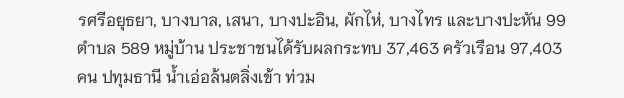รศรีอยุธยา, บางบาล, เสนา, บางปะอิน, ผักไห่, บางไทร และบางปะหัน 99 ตำบล 589 หมู่บ้าน ประชาชนได้รับผลกระทบ 37,463 ครัวเรือน 97,403 คน ปทุมธานี น้ำเอ่อล้นตลิ่งเข้า ท่วม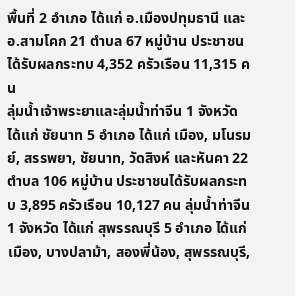พื้นที่ 2 อำเภอ ได้แก่ อ.เมืองปทุมธานี และอ.สามโคก 21 ตำบล 67 หมู่บ้าน ประชาชนได้รับผลกระทบ 4,352 ครัวเรือน 11,315 คน
ลุ่มน้ำเจ้าพระยาและลุ่มน้ำท่าจีน 1 จังหวัด ได้แก่ ชัยนาท 5 อำเภอ ได้แก่ เมือง, มโนรมย์, สรรพยา, ชัยนาท, วัดสิงห์ และหันคา 22 ตำบล 106 หมู่บ้าน ประชาชนได้รับผลกระทบ 3,895 ครัวเรือน 10,127 คน ลุ่มน้ำท่าจีน 1 จังหวัด ได้แก่ สุพรรณบุรี 5 อำเภอ ได้แก่ เมือง, บางปลาม้า, สองพี่น้อง, สุพรรณบุรี,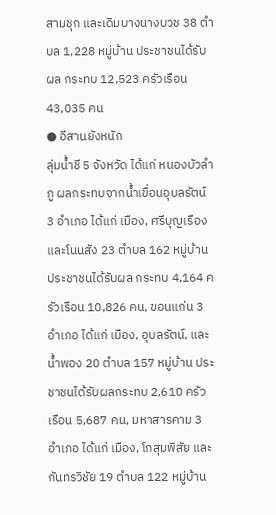สามชุก และเดิมบางนางบวช 38 ตำบล 1,228 หมู่บ้าน ประชาชนได้รับผล กระทบ 12,523 ครัวเรือน 43,035 คน
● อีสานยังหนัก
ลุ่มน้ำชี 5 จังหวัด ได้แก่ หนองบัวลำภู ผลกระทบจากน้ำเขื่อนอุบลรัตน์ 3 อำเภอ ได้แก่ เมือง, ศรีบุญเรือง และโนนสัง 23 ตำบล 162 หมู่บ้าน ประชาชนได้รับผล กระทบ 4,164 ครัวเรือน 10,826 คน, ขอนแก่น 3 อำเภอ ได้แก่ เมือง, อุบลรัตน์, และน้ำพอง 20 ตำบล 157 หมู่บ้าน ประชาชนได้รับผลกระทบ 2,610 ครัวเรือน 5,687 คน, มหาสารคาม 3 อำเภอ ได้แก่ เมือง, โกสุมพิสัย และกันทรวิชัย 19 ตำบล 122 หมู่บ้าน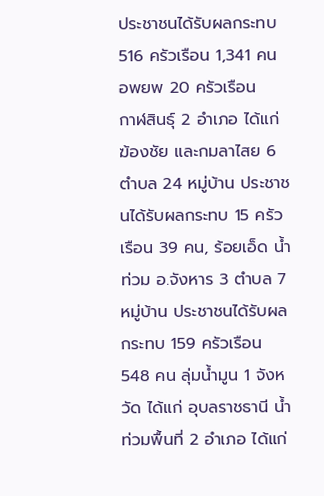ประชาชนได้รับผลกระทบ 516 ครัวเรือน 1,341 คน อพยพ 20 ครัวเรือน
กาฬสินธุ์ 2 อำเภอ ได้แก่ ฆ้องชัย และกมลาไสย 6 ตำบล 24 หมู่บ้าน ประชาชนได้รับผลกระทบ 15 ครัวเรือน 39 คน, ร้อยเอ็ด น้ำท่วม อ.จังหาร 3 ตำบล 7 หมู่บ้าน ประชาชนได้รับผลกระทบ 159 ครัวเรือน 548 คน ลุ่มน้ำมูน 1 จังหวัด ได้แก่ อุบลราชธานี น้ำท่วมพื้นที่ 2 อำเภอ ได้แก่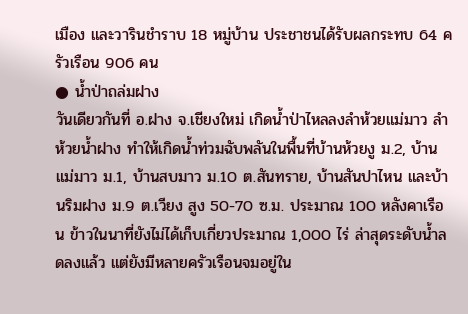เมือง และวารินชำราบ 18 หมู่บ้าน ประชาชนได้รับผลกระทบ 64 ครัวเรือน 906 คน
● น้ำป่าถล่มฝาง
วันเดียวกันที่ อ.ฝาง จ.เชียงใหม่ เกิดน้ำป่าไหลลงลำห้วยแม่มาว ลำห้วยน้ำฝาง ทำให้เกิดน้ำท่วมฉับพลันในพื้นที่บ้านห้วยงู ม.2, บ้านแม่มาว ม.1, บ้านสบมาว ม.10 ต.สันทราย, บ้านสันปาไหน และบ้านริมฝาง ม.9 ต.เวียง สูง 50-70 ซ.ม. ประมาณ 100 หลังคาเรือน ข้าวในนาที่ยังไม่ได้เก็บเกี่ยวประมาณ 1,000 ไร่ ล่าสุดระดับน้ำลดลงแล้ว แต่ยังมีหลายครัวเรือนจมอยู่ใน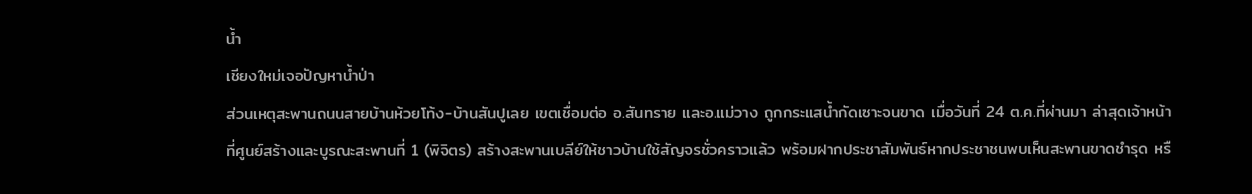น้ำ
เชียงใหม่เจอปัญหาน้ำป่า
ส่วนเหตุสะพานถนนสายบ้านห้วยโท้ง-บ้านสันปูเลย เขตเชื่อมต่อ อ.สันทราย และอ.แม่วาง ถูกกระแสน้ำกัดเซาะจนขาด เมื่อวันที่ 24 ต.ค.ที่ผ่านมา ล่าสุดเจ้าหน้าที่ศูนย์สร้างและบูรณะสะพานที่ 1 (พิจิตร) สร้างสะพานเบลีย์ให้ชาวบ้านใช้สัญจรชั่วคราวแล้ว พร้อมฝากประชาสัมพันธ์หากประชาชนพบเห็นสะพานขาดชำรุด หรื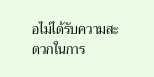อไม่ได้รับความสะดวกในการ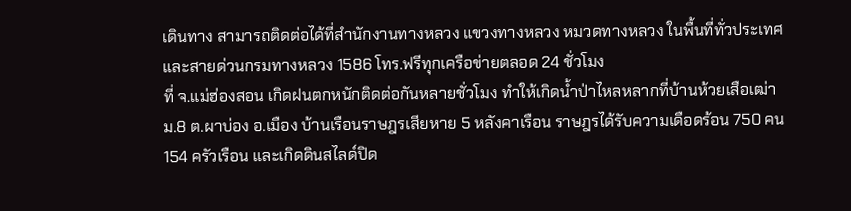เดินทาง สามารถติดต่อได้ที่สำนักงานทางหลวง แขวงทางหลวง หมวดทางหลวง ในพื้นที่ทั่วประเทศ และสายด่วนกรมทางหลวง 1586 โทร.ฟรีทุกเครือข่ายตลอด 24 ชั่วโมง
ที่ จ.แม่ฮ่องสอน เกิดฝนตกหนักติดต่อกันหลายชั่วโมง ทำให้เกิดน้ำป่าไหลหลากที่บ้านห้วยเสือเฒ่า ม.8 ต.ผาบ่อง อ.เมือง บ้านเรือนราษฎรเสียหาย 5 หลังคาเรือน ราษฎรได้รับความเดือดร้อน 750 คน 154 ครัวเรือน และเกิดดินสไลด์ปิด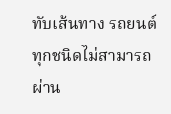ทับเส้นทาง รถยนต์ทุกชนิดไม่สามารถผ่าน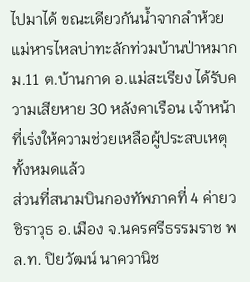ไปมาได้ ขณะเดียวกันน้ำจากลำห้วยแม่หารไหลบ่าทะลักท่วมบ้านป่าหมาก ม.11 ต.บ้านกาด อ.แม่สะเรียง ได้รับความเสียหาย 30 หลังคาเรือน เจ้าหน้าที่เร่งให้ความช่วยเหลือผู้ประสบเหตุทั้งหมดแล้ว
ส่วนที่สนามบินกองทัพภาคที่ 4 ค่ายวชิราวุธ อ.เมือง จ.นครศรีธรรมราช พล.ท. ปิยวัฒน์ นาควานิช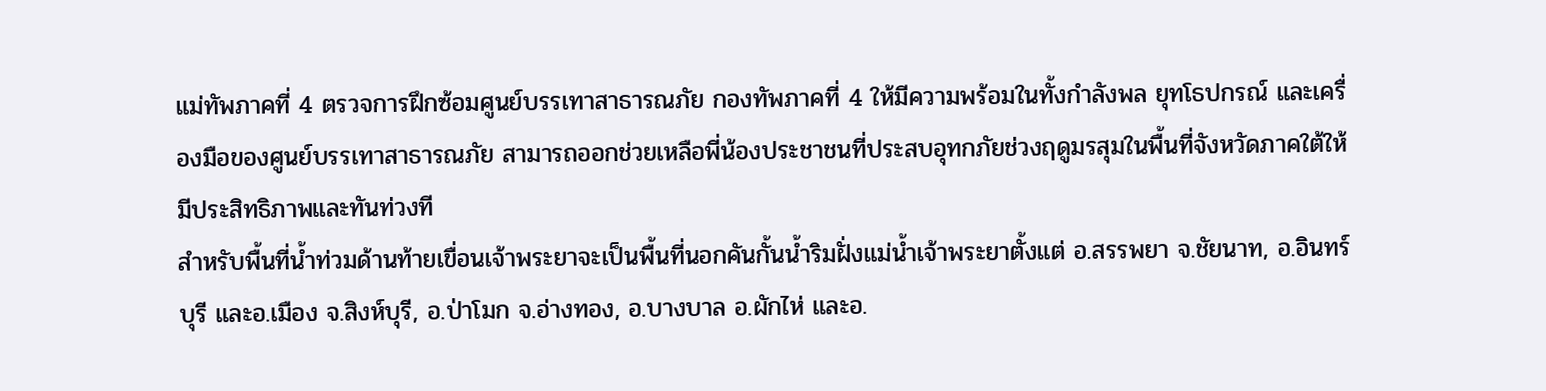แม่ทัพภาคที่ 4 ตรวจการฝึกซ้อมศูนย์บรรเทาสาธารณภัย กองทัพภาคที่ 4 ให้มีความพร้อมในทั้งกำลังพล ยุทโธปกรณ์ และเครื่องมือของศูนย์บรรเทาสาธารณภัย สามารถออกช่วยเหลือพี่น้องประชาชนที่ประสบอุทกภัยช่วงฤดูมรสุมในพื้นที่จังหวัดภาคใต้ให้มีประสิทธิภาพและทันท่วงที
สำหรับพื้นที่น้ำท่วมด้านท้ายเขื่อนเจ้าพระยาจะเป็นพื้นที่นอกคันกั้นน้ำริมฝั่งแม่น้ำเจ้าพระยาตั้งแต่ อ.สรรพยา จ.ชัยนาท, อ.อินทร์บุรี และอ.เมือง จ.สิงห์บุรี, อ.ป่าโมก จ.อ่างทอง, อ.บางบาล อ.ผักไห่ และอ.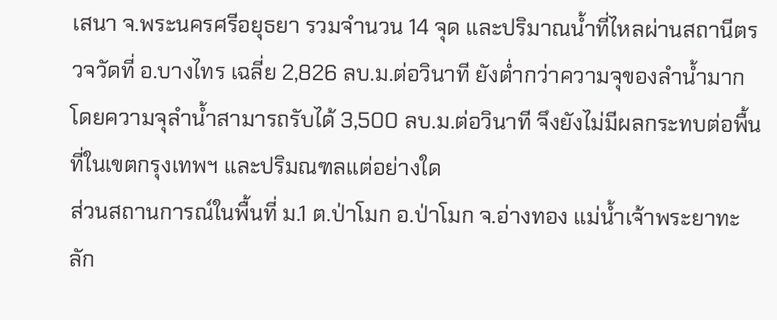เสนา จ.พระนครศรีอยุธยา รวมจำนวน 14 จุด และปริมาณน้ำที่ไหลผ่านสถานีตรวจวัดที่ อ.บางไทร เฉลี่ย 2,826 ลบ.ม.ต่อวินาที ยังต่ำกว่าความจุของลำน้ำมาก โดยความจุลำน้ำสามารถรับได้ 3,500 ลบ.ม.ต่อวินาที จึงยังไม่มีผลกระทบต่อพื้นที่ในเขตกรุงเทพฯ และปริมณฑลแต่อย่างใด
ส่วนสถานการณ์ในพื้นที่ ม.1 ต.ป่าโมก อ.ป่าโมก จ.อ่างทอง แม่น้ำเจ้าพระยาทะลัก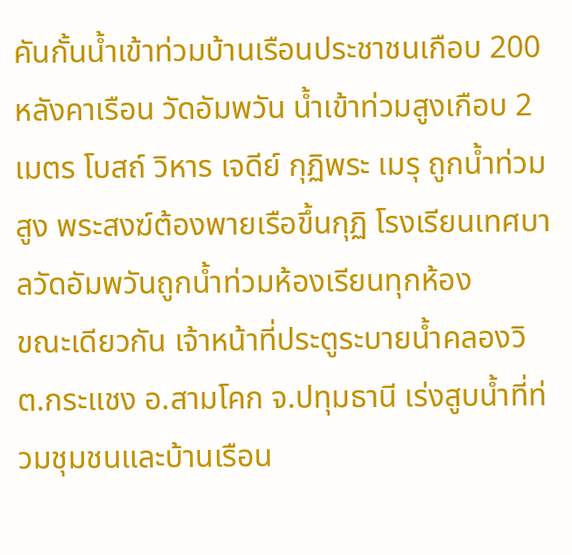คันกั้นน้ำเข้าท่วมบ้านเรือนประชาชนเกือบ 200 หลังคาเรือน วัดอัมพวัน น้ำเข้าท่วมสูงเกือบ 2 เมตร โบสถ์ วิหาร เจดีย์ กุฏิพระ เมรุ ถูกน้ำท่วมสูง พระสงฆ์ต้องพายเรือขึ้นกุฏิ โรงเรียนเทศบาลวัดอัมพวันถูกน้ำท่วมห้องเรียนทุกห้อง
ขณะเดียวกัน เจ้าหน้าที่ประตูระบายน้ำคลองวิ ต.กระแชง อ.สามโคก จ.ปทุมธานี เร่งสูบน้ำที่ท่วมชุมชนและบ้านเรือน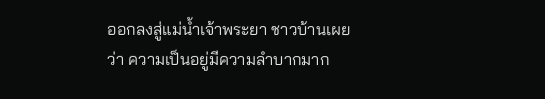ออกลงสู่แม่น้ำเจ้าพระยา ชาวบ้านเผยว่า ความเป็นอยู่มีความลำบากมาก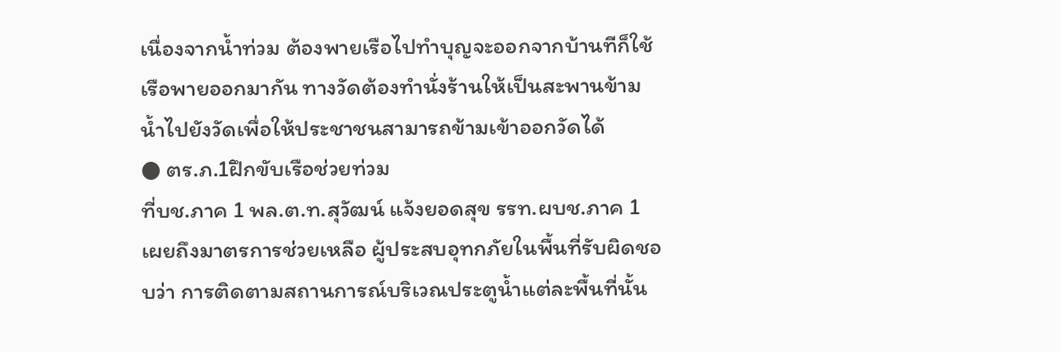เนื่องจากน้ำท่วม ต้องพายเรือไปทำบุญจะออกจากบ้านทีก็ใช้เรือพายออกมากัน ทางวัดต้องทำนั่งร้านให้เป็นสะพานข้ามน้ำไปยังวัดเพื่อให้ประชาชนสามารถข้ามเข้าออกวัดได้
● ตร.ภ.1ฝึกขับเรือช่วยท่วม
ที่บช.ภาค 1 พล.ต.ท.สุวัฒน์ แจ้งยอดสุข รรท.ผบช.ภาค 1 เผยถึงมาตรการช่วยเหลือ ผู้ประสบอุทกภัยในพื้นที่รับผิดชอบว่า การติดตามสถานการณ์บริเวณประตูน้ำแต่ละพื้นที่นั้น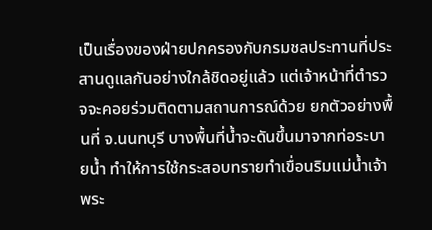เป็นเรื่องของฝ่ายปกครองกับกรมชลประทานที่ประสานดูแลกันอย่างใกล้ชิดอยู่แล้ว แต่เจ้าหน้าที่ตำรวจจะคอยร่วมติดตามสถานการณ์ด้วย ยกตัวอย่างพื้นที่ จ.นนทบุรี บางพื้นที่น้ำจะดันขึ้นมาจากท่อระบายน้ำ ทำให้การใช้กระสอบทรายทำเขื่อนริมแม่น้ำเจ้าพระ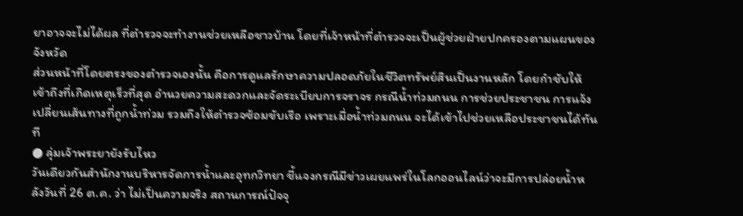ยาอาจจะไม่ได้ผล ที่ตำรวจจะทำงานช่วยเหลือชาวบ้าน โดยที่เจ้าหน้าที่ตำรวจจะเป็นผู้ช่วยฝ่ายปกครองตามแผนของจังหวัด
ส่วนหน้าที่โดยตรงของตำรวจเองนั้น คือการดูแลรักษาความปลอดภัยในชีวิตทรัพย์สินเป็นงานหลัก โดยกำชับให้เข้าถึงที่เกิดเหตุเร็วที่สุด อำนวยความสะดวกและจัดระเบียบการจราจร กรณีน้ำท่วมถนน การช่วยประชาชน การแจ้งเปลี่ยนเส้นทางที่ถูกน้ำท่วม รวมถึงให้ตำรวจซ้อมขับเรือ เพราะเมื่อน้ำท่วมถนน จะได้เข้าไปช่วยเหลือประชาชนได้ทันที
● ลุ่มเจ้าพระยายังรับไหว
วันเดียวกันสำนักงานบริหารจัดการน้ำและอุทกวิทยา ชี้แจงกรณีมีข่าวเผยแพร่ในโลกออนไลน์ว่าจะมีการปล่อยน้ำหลังวันที่ 26 ต.ค. ว่า ไม่เป็นความจริง สถานการณ์ปัจจุ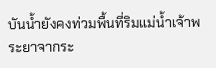บันน้ำยังคงท่วมพื้นที่ริมแม่น้ำเจ้าพระยาจากระ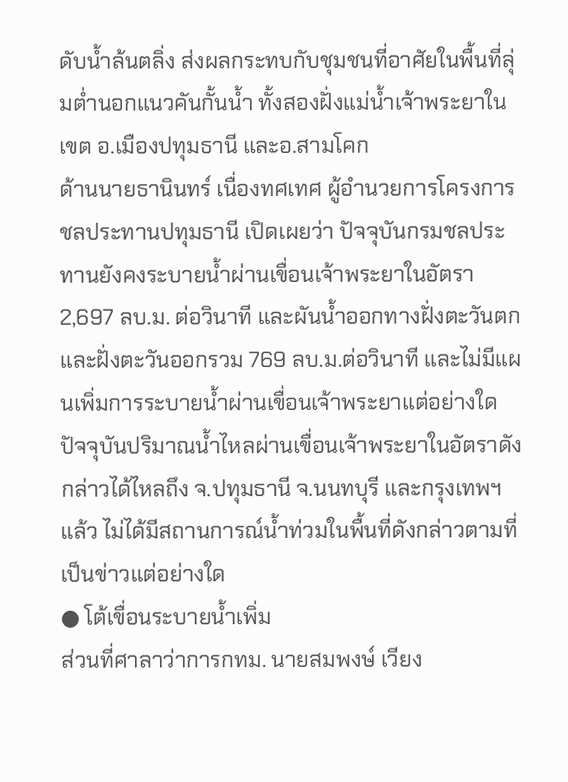ดับน้ำล้นตลิ่ง ส่งผลกระทบกับชุมชนที่อาศัยในพื้นที่ลุ่มต่ำนอกแนวคันกั้นน้ำ ทั้งสองฝั่งแม่น้ำเจ้าพระยาในเขต อ.เมืองปทุมธานี และอ.สามโคก
ด้านนายธานินทร์ เนื่องทศเทศ ผู้อำนวยการโครงการชลประทานปทุมธานี เปิดเผยว่า ปัจจุบันกรมชลประทานยังคงระบายน้ำผ่านเขื่อนเจ้าพระยาในอัตรา 2,697 ลบ.ม. ต่อวินาที และผันน้ำออกทางฝั่งตะวันตกและฝั่งตะวันออกรวม 769 ลบ.ม.ต่อวินาที และไม่มีแผนเพิ่มการระบายน้ำผ่านเขื่อนเจ้าพระยาแต่อย่างใด ปัจจุบันปริมาณน้ำไหลผ่านเขื่อนเจ้าพระยาในอัตราดังกล่าวได้ไหลถึง จ.ปทุมธานี จ.นนทบุรี และกรุงเทพฯ แล้ว ไม่ได้มีสถานการณ์น้ำท่วมในพื้นที่ดังกล่าวตามที่เป็นข่าวแต่อย่างใด
● โต้เขื่อนระบายน้ำเพิ่ม
ส่วนที่ศาลาว่าการกทม. นายสมพงษ์ เวียง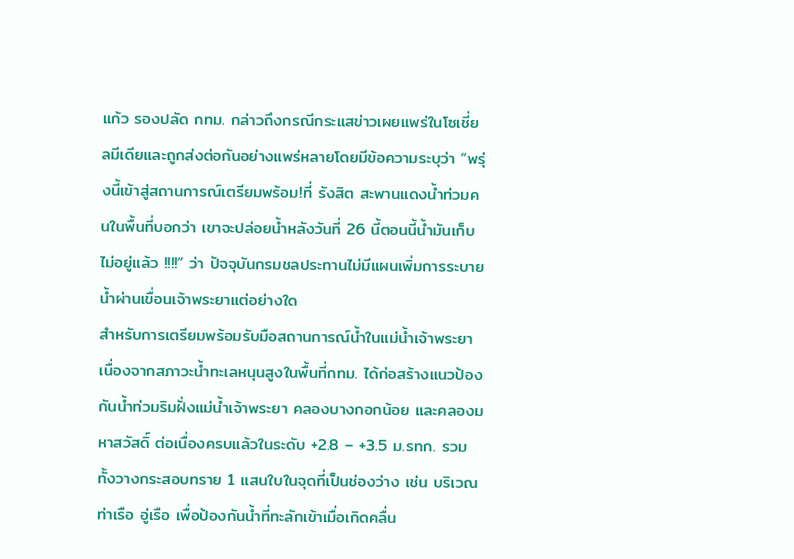แก้ว รองปลัด กทม. กล่าวถึงกรณีกระแสข่าวเผยแพร่ในโซเชี่ยลมีเดียและถูกส่งต่อกันอย่างแพร่หลายโดยมีข้อความระบุว่า “พรุ่งนี้เข้าสู่สถานการณ์เตรียมพร้อม!ที่ รังสิต สะพานแดงนํ้าท่วมคนในพื้นที่บอกว่า เขาจะปล่อยน้ำหลังวันที่ 26 นี้ตอนนี้น้ำมันเก็บไม่อยู่แล้ว !!!!” ว่า ปัจจุบันกรมชลประทานไม่มีแผนเพิ่มการระบายน้ำผ่านเขื่อนเจ้าพระยาแต่อย่างใด
สำหรับการเตรียมพร้อมรับมือสถานการณ์น้ำในแม่น้ำเจ้าพระยา เนื่องจากสภาวะน้ำทะเลหนุนสูงในพื้นที่กทม. ได้ก่อสร้างแนวป้องกันน้ำท่วมริมฝั่งแม่น้ำเจ้าพระยา คลองบางกอกน้อย และคลองมหาสวัสดิ์ ต่อเนื่องครบแล้วในระดับ +2.8 – +3.5 ม.รทก. รวมทั้งวางกระสอบทราย 1 แสนใบในจุดที่เป็นช่องว่าง เช่น บริเวณท่าเรือ อู่เรือ เพื่อป้องกันน้ำที่ทะลักเข้าเมื่อเกิดคลื่น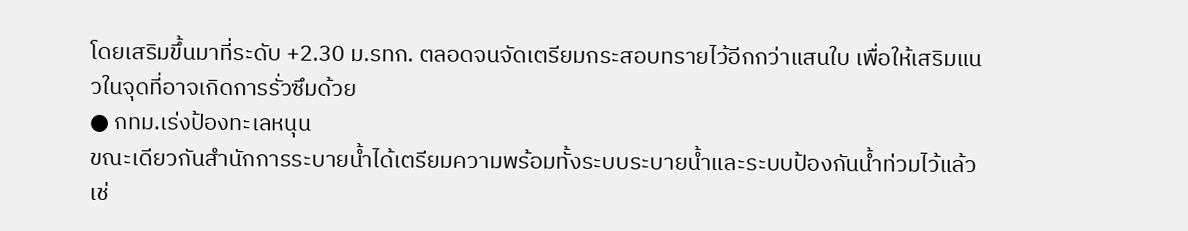โดยเสริมขึ้นมาที่ระดับ +2.30 ม.รทก. ตลอดจนจัดเตรียมกระสอบทรายไว้อีกกว่าแสนใบ เพื่อให้เสริมแนวในจุดที่อาจเกิดการรั่วซึมด้วย
● กทม.เร่งป้องทะเลหนุน
ขณะเดียวกันสำนักการระบายน้ำได้เตรียมความพร้อมทั้งระบบระบายน้ำและระบบป้องกันน้ำท่วมไว้แล้วเช่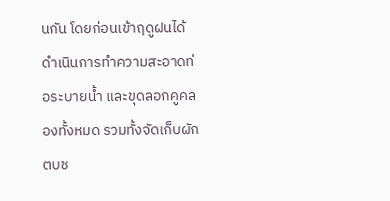นกัน โดยก่อนเข้าฤดูฝนได้ดำเนินการทำความสะอาดท่อระบายน้ำ และขุดลอกคูคลองทั้งหมด รวมทั้งจัดเก็บผักตบช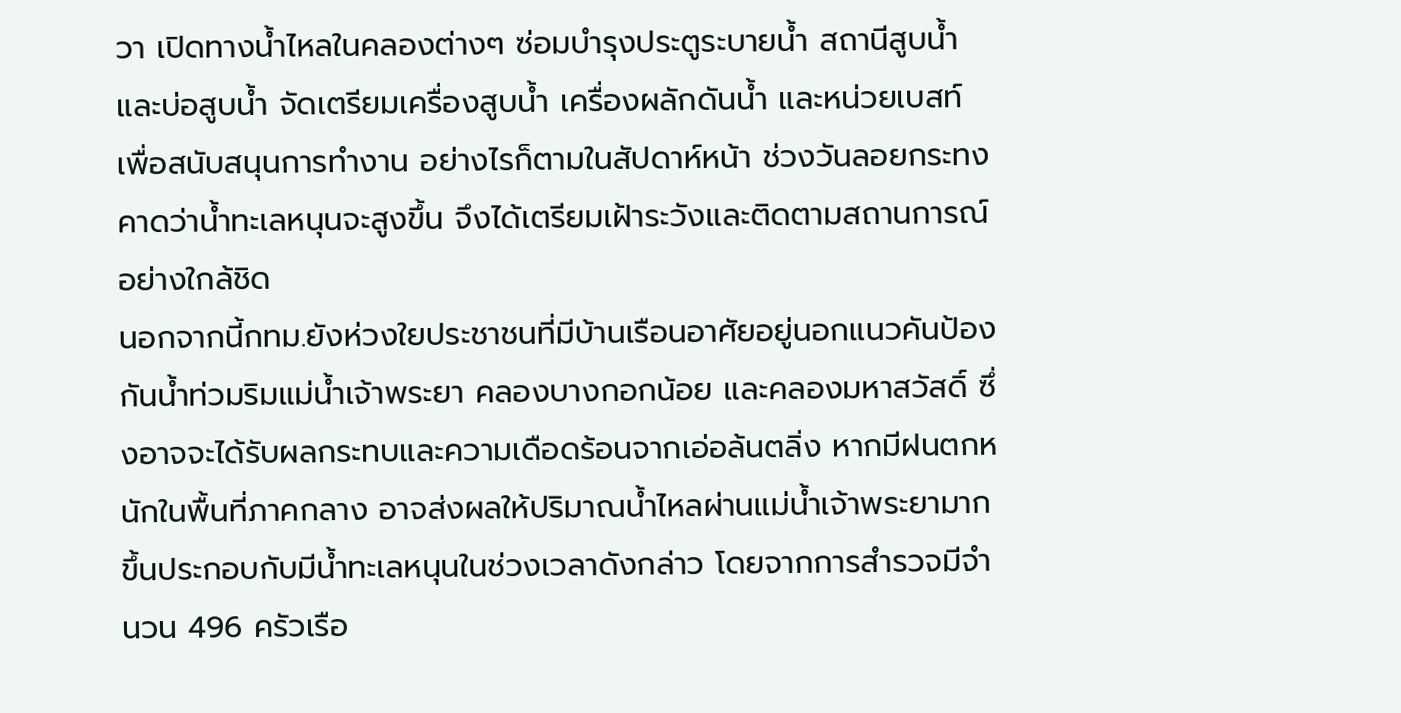วา เปิดทางน้ำไหลในคลองต่างๆ ซ่อมบำรุงประตูระบายน้ำ สถานีสูบน้ำ และบ่อสูบน้ำ จัดเตรียมเครื่องสูบน้ำ เครื่องผลักดันน้ำ และหน่วยเบสท์ เพื่อสนับสนุนการทำงาน อย่างไรก็ตามในสัปดาห์หน้า ช่วงวันลอยกระทง คาดว่าน้ำทะเลหนุนจะสูงขึ้น จึงได้เตรียมเฝ้าระวังและติดตามสถานการณ์อย่างใกล้ชิด
นอกจากนี้กทม.ยังห่วงใยประชาชนที่มีบ้านเรือนอาศัยอยู่นอกแนวคันป้องกันน้ำท่วมริมแม่น้ำเจ้าพระยา คลองบางกอกน้อย และคลองมหาสวัสดิ์ ซึ่งอาจจะได้รับผลกระทบและความเดือดร้อนจากเอ่อล้นตลิ่ง หากมีฝนตกหนักในพื้นที่ภาคกลาง อาจส่งผลให้ปริมาณน้ำไหลผ่านแม่น้ำเจ้าพระยามากขึ้นประกอบกับมีน้ำทะเลหนุนในช่วงเวลาดังกล่าว โดยจากการสำรวจมีจำนวน 496 ครัวเรือ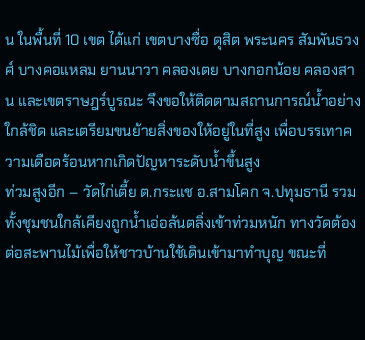น ในพื้นที่ 10 เขต ได้แก่ เขตบางซื่อ ดุสิต พระนคร สัมพันธวงศ์ บางคอแหลม ยานนาวา คลองเตย บางกอกน้อย คลองสาน และเขตราษฎร์บูรณะ จึงขอให้ติดตามสถานการณ์น้ำอย่างใกล้ชิด และเตรียมขนย้ายสิ่งของให้อยู่ในที่สูง เพื่อบรรเทาความเดือดร้อนหากเกิดปัญหาระดับน้ำขึ้นสูง
ท่วมสูงอีก – วัดไก่เตี้ย ต.กระแช อ.สามโคก จ.ปทุมธานี รวมทั้งชุมชนใกล้เคียงถูกน้ำเอ่อล้นตลิ่งเข้าท่วมหนัก ทางวัดต้องต่อสะพานไม้เพื่อให้ชาวบ้านใช้เดินเข้ามาทำบุญ ขณะที่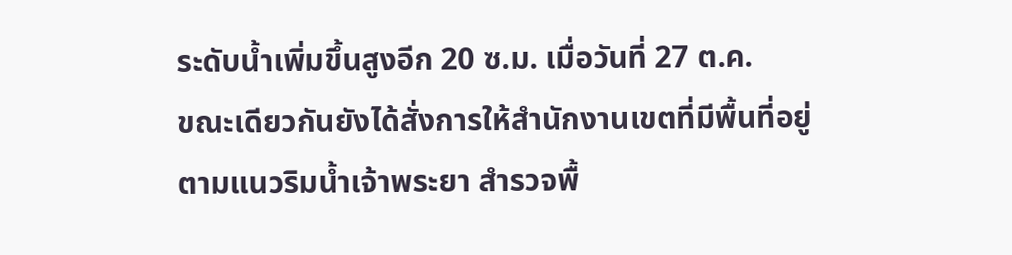ระดับน้ำเพิ่มขึ้นสูงอีก 20 ซ.ม. เมื่อวันที่ 27 ต.ค.
ขณะเดียวกันยังได้สั่งการให้สำนักงานเขตที่มีพื้นที่อยู่ตามแนวริมน้ำเจ้าพระยา สำรวจพื้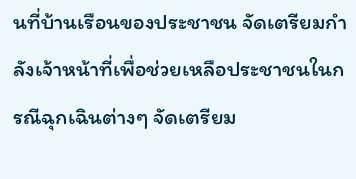นที่บ้านเรือนของประชาชน จัดเตรียมกำลังเจ้าหน้าที่เพื่อช่วยเหลือประชาชนในกรณีฉุกเฉินต่างๆ จัดเตรียม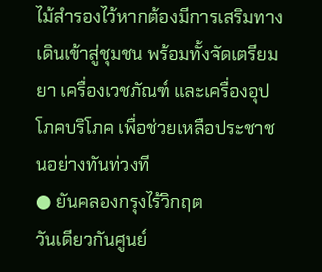ไม้สำรองไว้หากต้องมีการเสริมทางเดินเข้าสู่ชุมชน พร้อมทั้งจัดเตรียมยา เครื่องเวชภัณฑ์ และเครื่องอุปโภคบริโภค เพื่อช่วยเหลือประชาชนอย่างทันท่วงที
● ยันคลองกรุงไร้วิกฤต
วันเดียวกันศูนย์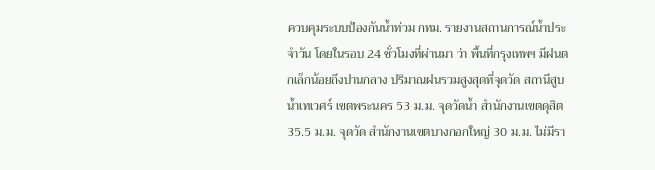ควบคุมระบบป้องกันน้ำท่วม กทม. รายงานสถานการณ์น้ำประจำวัน โดยในรอบ 24 ชั่วโมงที่ผ่านมา ว่า พื้นที่กรุงเทพฯ มีฝนตกเล็กน้อยถึงปานกลาง ปริมาณฝนรวมสูงสุดที่จุดวัด สถานีสูบน้ำเทเวศร์ เขตพระนคร 53 ม.ม. จุดวัดน้ำ สำนักงานเขตดุสิต 35.5 ม.ม. จุดวัด สำนักงานเขตบางกอกใหญ่ 30 ม.ม. ไม่มีรา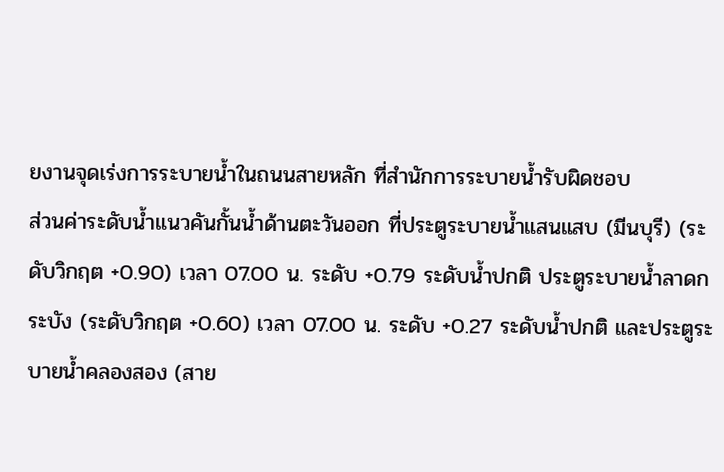ยงานจุดเร่งการระบายน้ำในถนนสายหลัก ที่สำนักการระบายน้ำรับผิดชอบ
ส่วนค่าระดับน้ำแนวคันกั้นน้ำด้านตะวันออก ที่ประตูระบายน้ำแสนแสบ (มีนบุรี) (ระดับวิกฤต +0.90) เวลา 07.00 น. ระดับ +0.79 ระดับน้ำปกติ ประตูระบายน้ำลาดกระบัง (ระดับวิกฤต +0.60) เวลา 07.00 น. ระดับ +0.27 ระดับน้ำปกติ และประตูระบายน้ำคลองสอง (สาย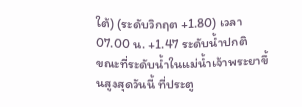ใต้) (ระดับวิกฤต +1.80) เวลา 07.00 น. +1.47 ระดับน้ำปกติ
ขณะที่ระดับน้ำในแม่น้ำเจ้าพระยาขึ้นสูงสุดวันนี้ ที่ประตู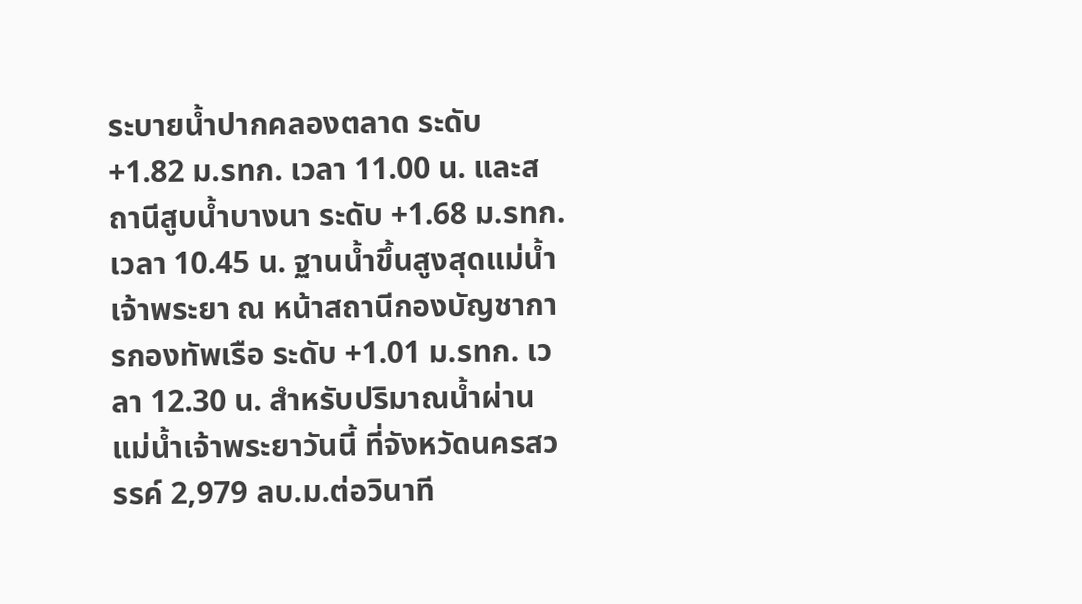ระบายน้ำปากคลองตลาด ระดับ +1.82 ม.รทก. เวลา 11.00 น. และสถานีสูบน้ำบางนา ระดับ +1.68 ม.รทก. เวลา 10.45 น. ฐานน้ำขึ้นสูงสุดแม่น้ำเจ้าพระยา ณ หน้าสถานีกองบัญชาการกองทัพเรือ ระดับ +1.01 ม.รทก. เวลา 12.30 น. สำหรับปริมาณน้ำผ่านแม่น้ำเจ้าพระยาวันนี้ ที่จังหวัดนครสวรรค์ 2,979 ลบ.ม.ต่อวินาที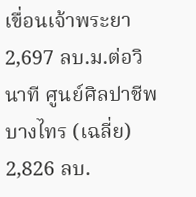เขื่อนเจ้าพระยา 2,697 ลบ.ม.ต่อวินาที ศูนย์ศิลปาชีพบางไทร (เฉลี่ย) 2,826 ลบ.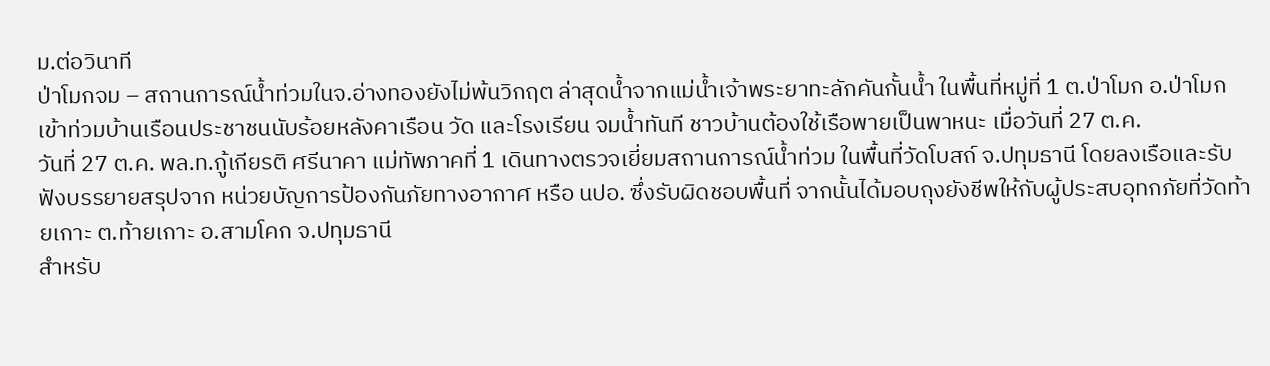ม.ต่อวินาที
ป่าโมกจม – สถานการณ์น้ำท่วมในจ.อ่างทองยังไม่พ้นวิกฤต ล่าสุดน้ำจากแม่น้ำเจ้าพระยาทะลักคันกั้นน้ำ ในพื้นที่หมู่ที่ 1 ต.ป่าโมก อ.ป่าโมก เข้าท่วมบ้านเรือนประชาชนนับร้อยหลังคาเรือน วัด และโรงเรียน จมน้ำทันที ชาวบ้านต้องใช้เรือพายเป็นพาหนะ เมื่อวันที่ 27 ต.ค.
วันที่ 27 ต.ค. พล.ท.กู้เกียรติ ศรีนาคา แม่ทัพภาคที่ 1 เดินทางตรวจเยี่ยมสถานการณ์น้ำท่วม ในพื้นที่วัดโบสถ์ จ.ปทุมธานี โดยลงเรือและรับฟังบรรยายสรุปจาก หน่วยบัญการป้องกันภัยทางอากาศ หรือ นปอ. ซึ่งรับผิดชอบพื้นที่ จากนั้นได้มอบถุงยังชีพให้กับผู้ประสบอุทกภัยที่วัดท้ายเกาะ ต.ท้ายเกาะ อ.สามโคก จ.ปทุมธานี
สำหรับ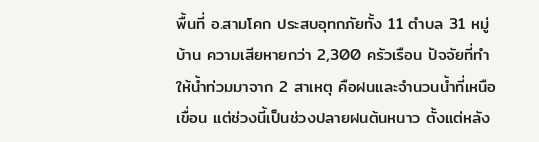พื้นที่ อ.สามโคก ประสบอุทกภัยทั้ง 11 ตำบล 31 หมู่บ้าน ความเสียหายกว่า 2,300 ครัวเรือน ปัจจัยที่ทำให้น้ำท่วมมาจาก 2 สาเหตุ คือฝนและจำนวนน้ำที่เหนือเขื่อน แต่ช่วงนี้เป็นช่วงปลายฝนต้นหนาว ตั้งแต่หลัง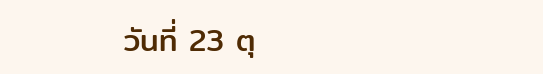วันที่ 23 ตุ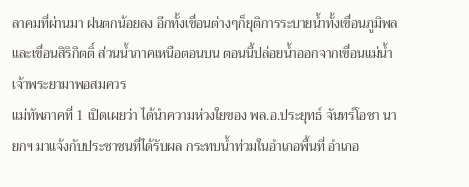ลาคมที่ผ่านมา ฝนตกน้อยลง อีกทั้งเขื่อนต่างๆก็ยุติการระบายน้ำทั้งเขื่อนภูมิพลและเขื่อนสิริกิตติ์ ส่วนน้ำภาคเหนือตอนบน ตอนนี้ปล่อยน้ำออกจากเขื่อนแม่น้ำเจ้าพระยามาพอสมควร
แม่ทัพภาคที่ 1 เปิดเผยว่า ได้นำความห่วงใยของ พล.อ.ประยุทธ์ จันทร์โอชา นายกฯ มาแจ้งกับประชาชนที่ได้รับผล กระทบน้ำท่วมในอำเภอพื้นที่ อำเภอ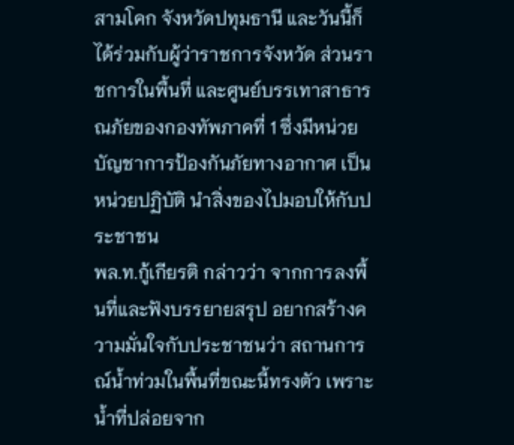สามโคก จังหวัดปทุมธานี และวันนี้ก็ได้ร่วมกับผู้ว่าราชการจังหวัด ส่วนราชการในพื้นที่ และศูนย์บรรเทาสาธารณภัยของกองทัพภาคที่ 1 ซึ่งมีหน่วยบัญชาการป้องกันภัยทางอากาศ เป็นหน่วยปฏิบัติ นำสิ่งของไปมอบให้กับประชาชน
พล.ท.กู้เกียรติ กล่าวว่า จากการลงพื้นที่และฟังบรรยายสรุป อยากสร้างความมั่นใจกับประชาชนว่า สถานการณ์น้ำท่วมในพื้นที่ขณะนี้ทรงตัว เพราะน้ำที่ปล่อยจาก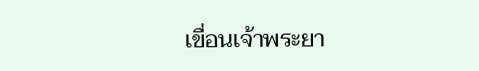เขื่อนเจ้าพระยา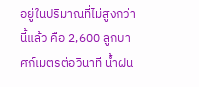อยู่ในปริมาณที่ไม่สูงกว่านี้แล้ว คือ 2,600 ลูกบาศก์เมตรต่อวินาที น้ำฝน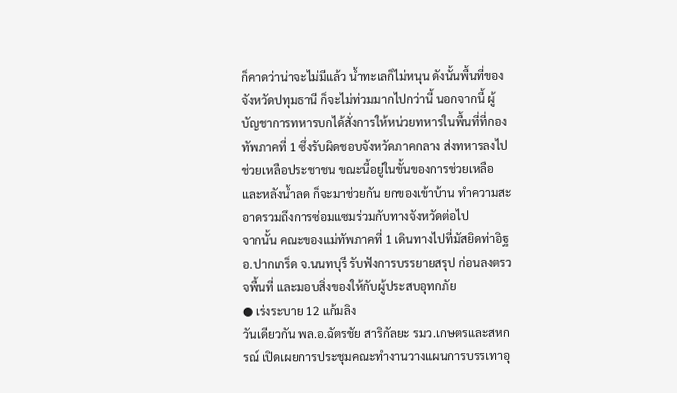ก็คาดว่าน่าจะไม่มีแล้ว น้ำทะเลก็ไม่หนุน ดังนั้นพื้นที่ของจังหวัดปทุมธานี ก็จะไม่ท่วมมากไปกว่านี้ นอกจากนี้ ผู้บัญชาการทหารบกได้สั่งการให้หน่วยทหารในพื้นที่ที่กองทัพภาคที่ 1 ซึ่งรับผิดชอบจังหวัดภาคกลาง ส่งทหารลงไปช่วยเหลือประชาชน ขณะนี้อยู่ในขั้นของการช่วยเหลือ และหลังน้ำลด ก็จะมาช่วยกัน ยกของเข้าบ้าน ทำความสะอาดรวมถึงการซ่อมแซมร่วมกับทางจังหวัดต่อไป
จากนั้น คณะของแม่ทัพภาคที่ 1 เดินทางไปที่มัสยิดท่าอิฐ อ.ปากเกร็ด จ.นนทบุรี รับฟังการบรรยายสรุป ก่อนลงตรวจพื้นที่ และมอบสิ่งของให้กับผู้ประสบอุทกภัย
● เร่งระบาย 12 แก้มลิง
วันเดียวกัน พล.อ.ฉัตรชัย สาริกัลยะ รมว.เกษตรและสหกรณ์ เปิดเผยการประชุมคณะทำงานวางแผนการบรรเทาอุ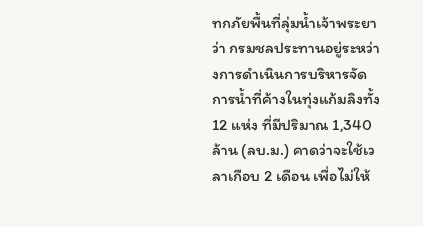ทกภัยพื้นที่ลุ่มน้ำเจ้าพระยาว่า กรมชลประทานอยู่ระหว่างการดำเนินการบริหารจัดการน้ำที่ค้างในทุ่งแก้มลิงทั้ง 12 แห่ง ที่มีปริมาณ 1,340 ล้าน (ลบ.ม.) คาดว่าจะใช้เวลาเกือบ 2 เดือน เพื่อไม่ให้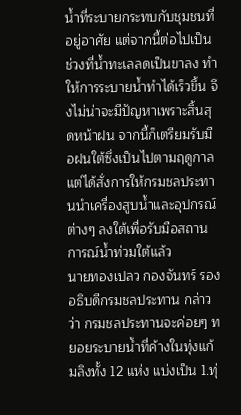น้ำที่ระบายกระทบกับชุมชนที่อยู่อาศัย แต่จากนี้ต่อไปเป็นช่วงที่น้ำทะเลลดเป็นขาลง ทำให้การระบายน้ำทำได้เร็วขึ้น จึงไม่น่าจะมีปัญหาเพราะสิ้นสุดหน้าฝน จากนี้ก็เตรียมรับมือฝนใต้ซึ่งเป็นไปตามฤดูกาล แต่ได้สั่งการให้กรมชลประทานนำเครื่องสูบน้ำและอุปกรณ์ต่างๆ ลงใต้เพื่อรับมือสถานการณ์น้ำท่วมใต้แล้ว
นายทองเปลว กองจันทร์ รองอธิบดีกรมชลประทาน กล่าวว่า กรมชลประทานจะค่อยๆ ทยอยระบายน้ำที่ค้างในทุ่งแก้มลิงทั้ง 12 แห่ง แบ่งเป็น 1.ทุ่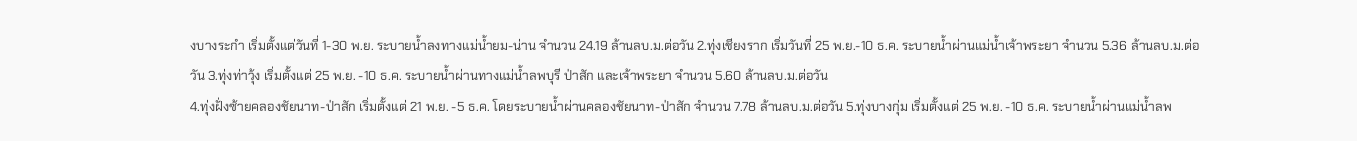งบางระกำ เริ่มตั้งแต่วันที่ 1-30 พ.ย. ระบายน้ำลงทางแม่น้ำยม-น่าน จำนวน 24.19 ล้านลบ.ม.ต่อวัน 2.ทุ่งเชียงราก เริ่มวันที่ 25 พ.ย.-10 ธ.ค. ระบายน้ำผ่านแม่น้ำเจ้าพระยา จำนวน 5.36 ล้านลบ.ม.ต่อวัน 3.ทุ่งท่าวุ้ง เริ่มตั้งแต่ 25 พ.ย. -10 ธ.ค. ระบายน้ำผ่านทางแม่น้ำลพบุรี ป่าสัก และเจ้าพระยา จำนวน 5.60 ล้านลบ.ม.ต่อวัน
4.ทุ่งฝั่งซ้ายคลองชัยนาท-ป่าสัก เริ่มตั้งแต่ 21 พ.ย. -5 ธ.ค. โดยระบายน้ำผ่านคลองชัยนาท-ป่าสัก จำนวน 7.78 ล้านลบ.ม.ต่อวัน 5.ทุ่งบางกุ่ม เริ่มตั้งแต่ 25 พ.ย. -10 ธ.ค. ระบายน้ำผ่านแม่น้ำลพ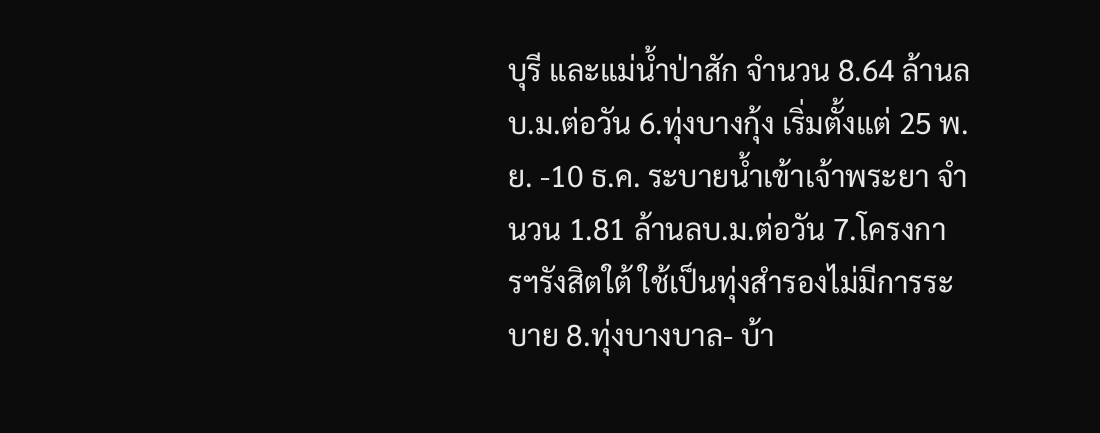บุรี และแม่น้ำป่าสัก จำนวน 8.64 ล้านลบ.ม.ต่อวัน 6.ทุ่งบางกุ้ง เริ่มตั้งแต่ 25 พ.ย. -10 ธ.ค. ระบายน้ำเข้าเจ้าพระยา จำนวน 1.81 ล้านลบ.ม.ต่อวัน 7.โครงการฯรังสิตใต้ ใช้เป็นทุ่งสำรองไม่มีการระบาย 8.ทุ่งบางบาล- บ้า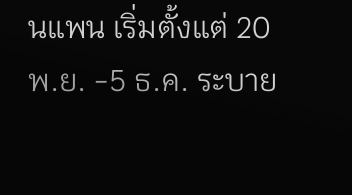นแพน เริ่มตั้งแต่ 20 พ.ย. -5 ธ.ค. ระบาย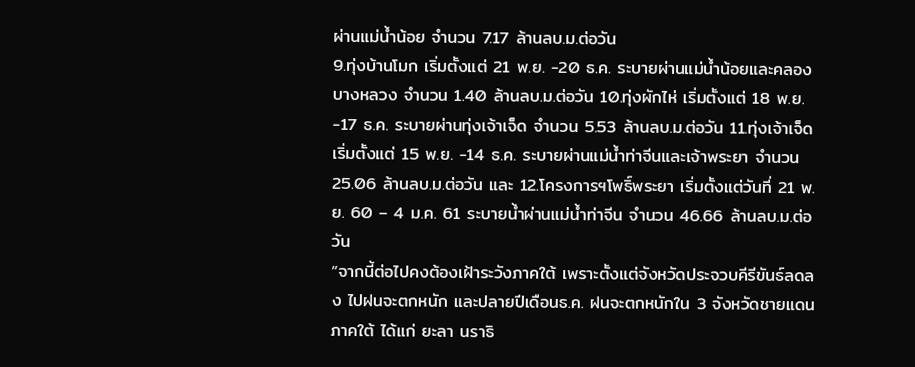ผ่านแม่น้ำน้อย จำนวน 7.17 ล้านลบ.ม.ต่อวัน
9.ทุ่งบ้านโมก เริ่มตั้งแต่ 21 พ.ย. -20 ธ.ค. ระบายผ่านแม่น้ำน้อยและคลองบางหลวง จำนวน 1.40 ล้านลบ.ม.ต่อวัน 10.ทุ่งผักไห่ เริ่มตั้งแต่ 18 พ.ย. -17 ธ.ค. ระบายผ่านทุ่งเจ้าเจ็ด จำนวน 5.53 ล้านลบ.ม.ต่อวัน 11.ทุ่งเจ้าเจ็ด เริ่มตั้งแต่ 15 พ.ย. -14 ธ.ค. ระบายผ่านแม่น้ำท่าจีนและเจ้าพระยา จำนวน 25.06 ล้านลบ.ม.ต่อวัน และ 12.โครงการฯโพธิ์พระยา เริ่มตั้งแต่วันที่ 21 พ.ย. 60 – 4 ม.ค. 61 ระบายน้ำผ่านแม่น้ำท่าจีน จำนวน 46.66 ล้านลบ.ม.ต่อวัน
“จากนี้ต่อไปคงต้องเฝ้าระวังภาคใต้ เพราะตั้งแต่จังหวัดประจวบคีรีขันธ์ลดลง ไปฝนจะตกหนัก และปลายปีเดือนธ.ค. ฝนจะตกหนักใน 3 จังหวัดชายแดนภาคใต้ ได้แก่ ยะลา นราธิ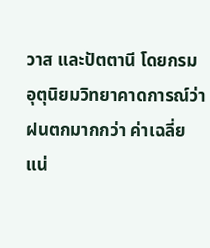วาส และปัตตานี โดยกรมอุตุนิยมวิทยาคาดการณ์ว่าฝนตกมากกว่า ค่าเฉลี่ยแน่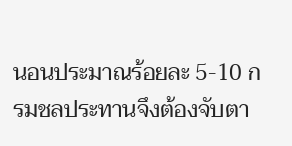นอนประมาณร้อยละ 5-10 กรมชลประทานจึงต้องจับตา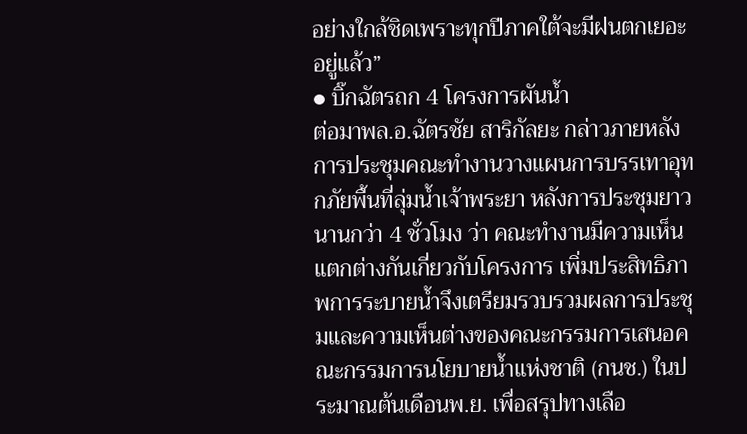อย่างใกล้ชิดเพราะทุกปีภาคใต้จะมีฝนตกเยอะอยู่แล้ว”
● บิ๊กฉัตรถก 4 โครงการผันน้ำ
ต่อมาพล.อ.ฉัตรชัย สาริกัลยะ กล่าวภายหลังการประชุมคณะทำงานวางแผนการบรรเทาอุทกภัยพื้นที่ลุ่มน้ำเจ้าพระยา หลังการประชุมยาวนานกว่า 4 ชั่วโมง ว่า คณะทำงานมีความเห็นแตกต่างกันเกี่ยวกับโครงการ เพิ่มประสิทธิภาพการระบายน้ำจึงเตรียมรวบรวมผลการประชุมและความเห็นต่างของคณะกรรมการเสนอคณะกรรมการนโยบายน้ำแห่งชาติ (กนช.) ในประมาณต้นเดือนพ.ย. เพื่อสรุปทางเลือ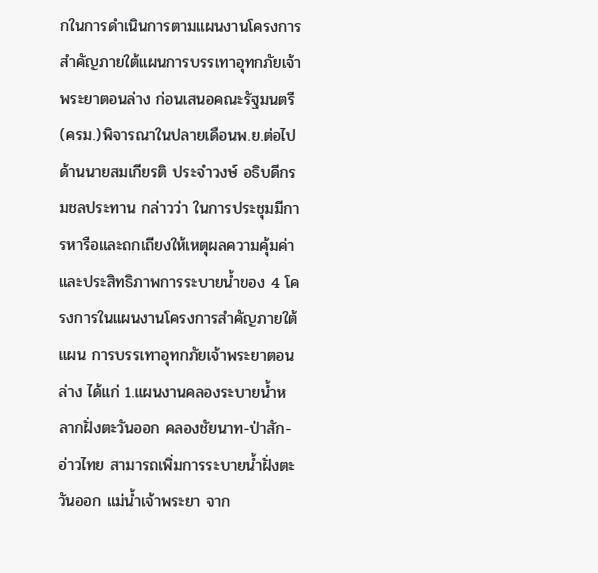กในการดำเนินการตามแผนงานโครงการสำคัญภายใต้แผนการบรรเทาอุทกภัยเจ้าพระยาตอนล่าง ก่อนเสนอคณะรัฐมนตรี (ครม.)พิจารณาในปลายเดือนพ.ย.ต่อไป
ด้านนายสมเกียรติ ประจำวงษ์ อธิบดีกรมชลประทาน กล่าวว่า ในการประชุมมีการหารือและถกเถียงให้เหตุผลความคุ้มค่าและประสิทธิภาพการระบายน้ำของ 4 โครงการในแผนงานโครงการสำคัญภายใต้แผน การบรรเทาอุทกภัยเจ้าพระยาตอนล่าง ได้แก่ 1.แผนงานคลองระบายน้ำหลากฝั่งตะวันออก คลองชัยนาท-ป่าสัก-อ่าวไทย สามารถเพิ่มการระบายน้ำฝั่งตะวันออก แม่น้ำเจ้าพระยา จาก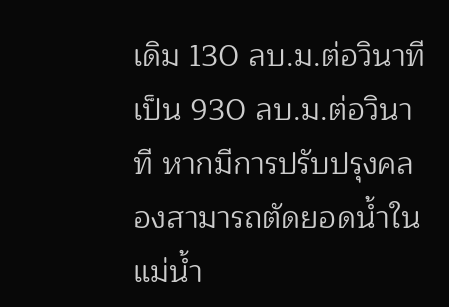เดิม 130 ลบ.ม.ต่อวินาที เป็น 930 ลบ.ม.ต่อวินาที หากมีการปรับปรุงคลองสามารถตัดยอดน้ำในแม่น้ำ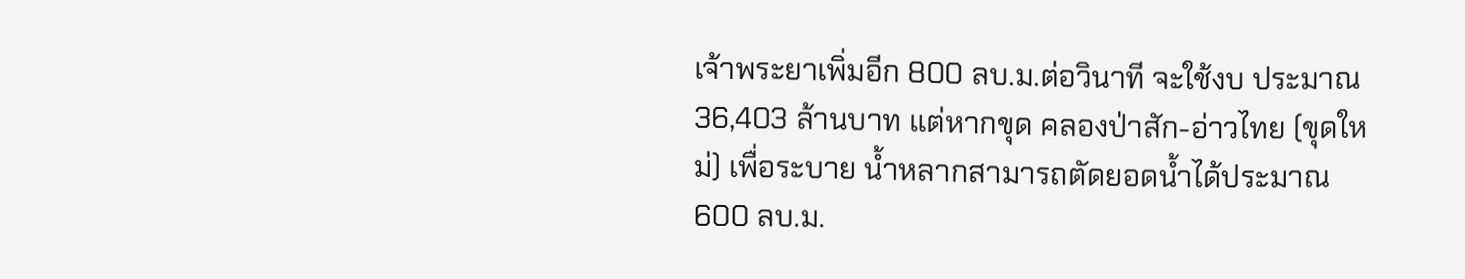เจ้าพระยาเพิ่มอีก 800 ลบ.ม.ต่อวินาที จะใช้งบ ประมาณ 36,403 ล้านบาท แต่หากขุด คลองป่าสัก-อ่าวไทย (ขุดใหม่) เพื่อระบาย น้ำหลากสามารถตัดยอดน้ำได้ประมาณ 600 ลบ.ม.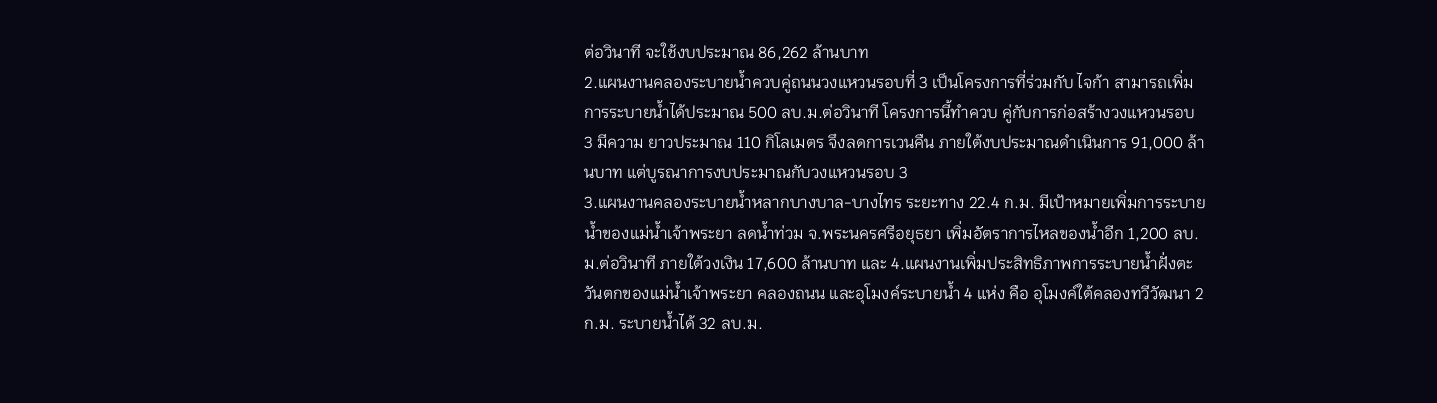ต่อวินาที จะใช้งบประมาณ 86,262 ล้านบาท
2.แผนงานคลองระบายน้ำควบคู่ถนนวงแหวนรอบที่ 3 เป็นโครงการที่ร่วมกับ ไจก้า สามารถเพิ่มการระบายน้ำได้ประมาณ 500 ลบ.ม.ต่อวินาที โครงการนี้ทำควบ คู่กับการก่อสร้างวงแหวนรอบ 3 มีความ ยาวประมาณ 110 กิโลเมตร จึงลดการเวนคืน ภายใต้งบประมาณดำเนินการ 91,000 ล้านบาท แต่บูรณาการงบประมาณกับวงแหวนรอบ 3
3.แผนงานคลองระบายน้ำหลากบางบาล-บางไทร ระยะทาง 22.4 ก.ม. มีเป้าหมายเพิ่มการระบายน้ำของแม่น้ำเจ้าพระยา ลดน้ำท่วม จ.พระนครศรีอยุธยา เพิ่มอัตราการไหลของน้ำอีก 1,200 ลบ.ม.ต่อวินาที ภายใต้วงเงิน 17,600 ล้านบาท และ 4.แผนงานเพิ่มประสิทธิภาพการระบายน้ำฝั่งตะวันตกของแม่น้ำเจ้าพระยา คลองถนน และอุโมงค์ระบายน้ำ 4 แห่ง คือ อุโมงค์ใต้คลองทวีวัฒนา 2 ก.ม. ระบายน้ำได้ 32 ลบ.ม.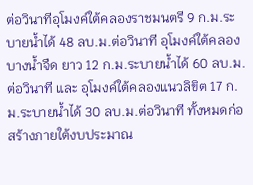ต่อวินาทีอุโมงค์ใต้คลองราชมนตรี 9 ก.ม.ระบายน้ำได้ 48 ลบ.ม.ต่อวินาที อุโมงค์ใต้คลองบางน้ำจืด ยาว 12 ก.ม.ระบายน้ำได้ 60 ลบ.ม.ต่อวินาที และ อุโมงค์ใต้คลองแนวลิขิต 17 ก.ม.ระบายน้ำได้ 30 ลบ.ม.ต่อวินาที ทั้งหมดก่อสร้างภายใต้งบประมาณ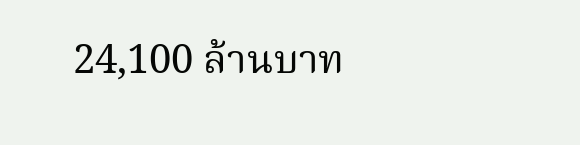24,100 ล้านบาท